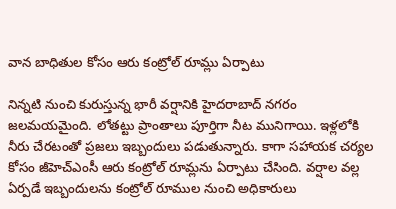వాన బాధితుల కోసం ఆరు కంట్రోల్ రూమ్లు ఏర్పాటు

నిన్నటి నుంచి కురుస్తున్న భారీ వర్షానికి హైదరాబాద్ నగరం జలమయమైంది. లోతట్టు ప్రాంతాలు పూర్తిగా నీట మునిగాయి. ఇళ్లలోకి నీరు చేరటంతో ప్రజలు ఇబ్బందులు పడుతున్నారు. కాగా సహాయక చర్యల కోసం జీహెచ్ఎంసీ ఆరు కంట్రోల్ రూమ్లను ఏర్పాటు చేసింది. వర్షాల వల్ల ఏర్పడే ఇబ్బందులను కంట్రోల్‌ రూముల నుంచి అధికారులు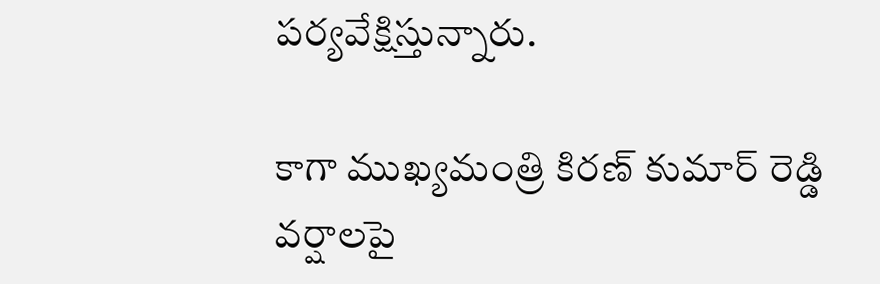పర్యవేక్షిస్తున్నారు.

కాగా ముఖ్యమంత్రి కిరణ్ కుమార్ రెడ్డి వర్షాలపై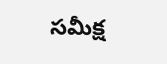సమీక్ష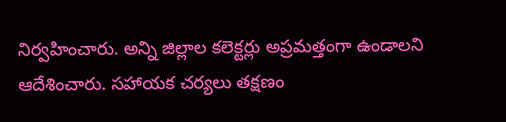నిర్వహించారు. అన్ని జిల్లాల కలెక్టర్లు అప్రమత్తంగా ఉండాలని ఆదేశించారు. సహాయక చర్యలు తక్షణం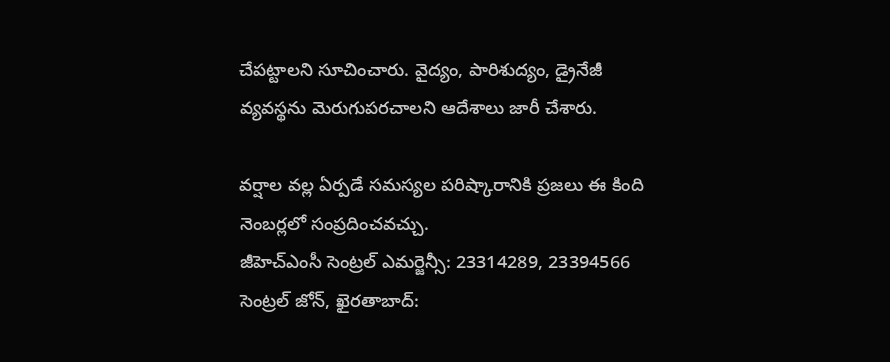చేపట్టాలని సూచించారు. వైద్యం, పారిశుద్యం, డ్రైనేజీ వ్యవస్థను మెరుగుపరచాలని ఆదేశాలు జారీ చేశారు.

వర్షాల వల్ల ఏర్పడే సమస్యల పరిష్కారానికి ప్రజలు ఈ కింది నెంబర్లలో సంప్రదించవచ్చు.
జీహెచ్‌ఎంసీ సెంట్రల్‌ ఎమర్జెన్సీ: 23314289, 23394566
సెంట్రల్‌ జోన్‌, ఖైరతాబాద్‌: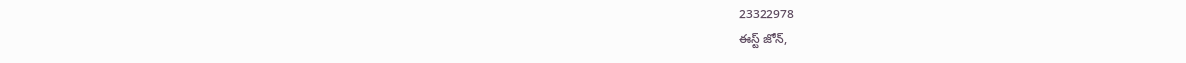23322978
ఈస్ట్‌ జోన్‌,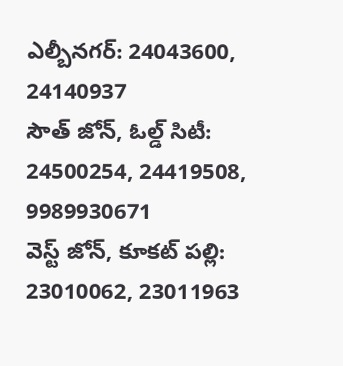ఎల్బీనగర్‌: 24043600, 24140937
సౌత్‌ జోన్‌, ఓల్డ్‌ సిటీ: 24500254, 24419508, 9989930671
వెస్ట్‌ జోన్‌, కూకట్‌ పల్లి: 23010062, 23011963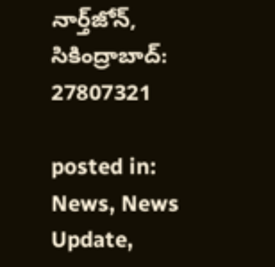నార్త్‌జోన్‌, సికింద్రాబాద్‌: 27807321

posted in: News, News Update,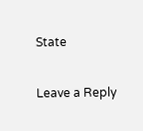State

Leave a Reply